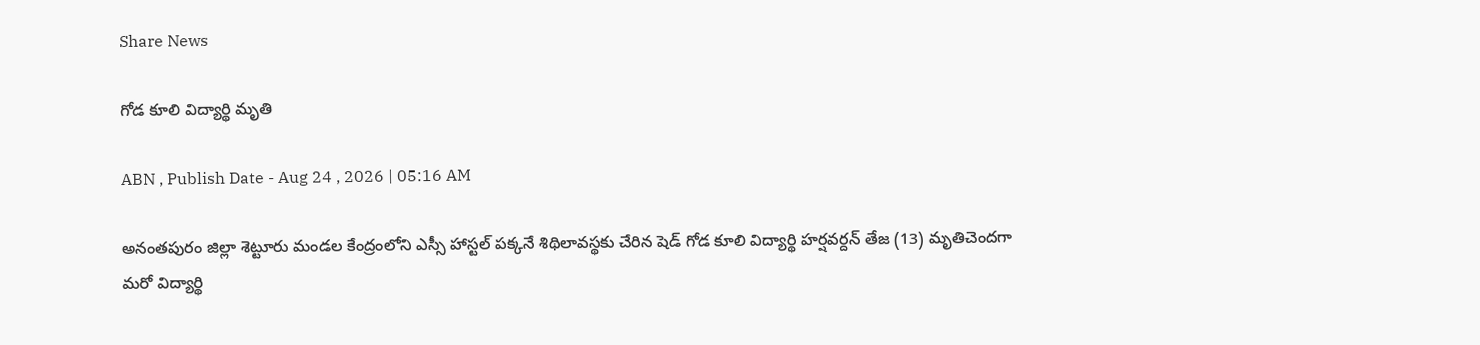Share News

గోడ కూలి విద్యార్థి మృతి

ABN , Publish Date - Aug 24 , 2026 | 05:16 AM

అనంతపురం జిల్లా శెట్టూరు మండల కేంద్రంలోని ఎస్సీ హాస్టల్‌ పక్కనే శిథిలావస్థకు చేరిన షెడ్‌ గోడ కూలి విద్యార్థి హర్షవర్దన్‌ తేజ (13) మృతిచెందగా మరో విద్యార్థి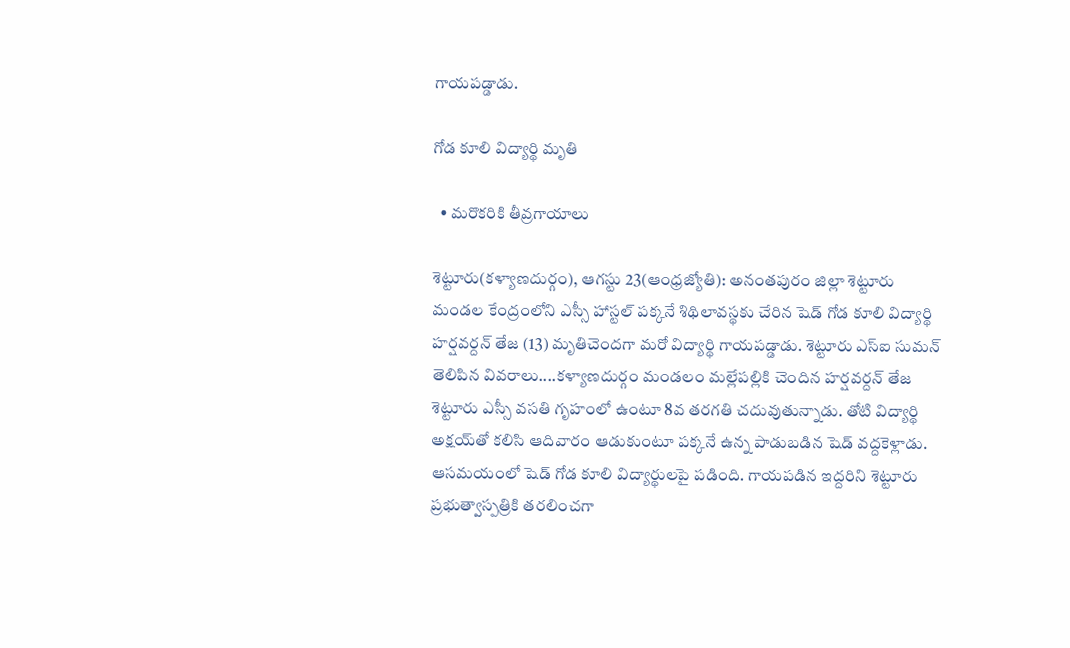గాయపడ్డాడు.

గోడ కూలి విద్యార్థి మృతి

  • మరొకరికి తీవ్రగాయాలు

శెట్టూరు(కళ్యాణదుర్గం), ఆగస్టు 23(ఆంధ్రజ్యోతి): అనంతపురం జిల్లా శెట్టూరు మండల కేంద్రంలోని ఎస్సీ హాస్టల్‌ పక్కనే శిథిలావస్థకు చేరిన షెడ్‌ గోడ కూలి విద్యార్థి హర్షవర్దన్‌ తేజ (13) మృతిచెందగా మరో విద్యార్థి గాయపడ్డాడు. శెట్టూరు ఎస్‌ఐ సుమన్‌ తెలిపిన వివరాలు....కళ్యాణదుర్గం మండలం మల్లేపల్లికి చెందిన హర్షవర్దన్‌ తేజ శెట్టూరు ఎస్సీ వసతి గృహంలో ఉంటూ 8వ తరగతి చదువుతున్నాడు. తోటి విద్యార్థి అక్షయ్‌తో కలిసి ఆదివారం ఆడుకుంటూ పక్కనే ఉన్న పాడుబడిన షెడ్‌ వద్దకెళ్లాడు. ఆసమయంలో షెడ్‌ గోడ కూలి విద్యార్థులపై పడింది. గాయపడిన ఇద్దరిని శెట్టూరు ప్రభుత్వాస్పత్రికి తరలించగా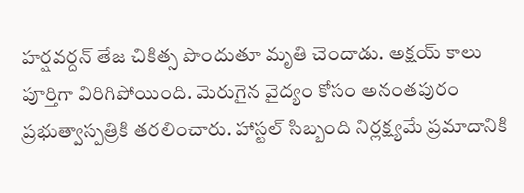హర్షవర్దన్‌ తేజ చికిత్స పొందుతూ మృతి చెందాడు. అక్షయ్‌ కాలు పూర్తిగా విరిగిపోయింది. మెరుగైన వైద్యం కోసం అనంతపురం ప్రభుత్వాస్పత్రికి తరలించారు. హాస్టల్‌ సిబ్బంది నిర్లక్ష్యమే ప్రమాదానికి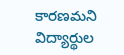కారణమని విద్యార్థుల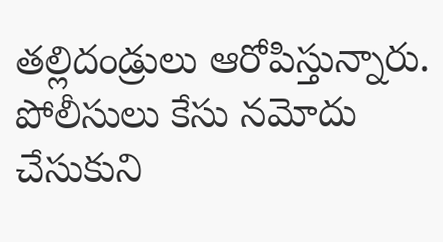తల్లిదండ్రులు ఆరోపిస్తున్నారు. పోలీసులు కేసు నమోదు చేసుకుని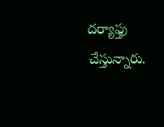దర్యాఫ్తు చేస్తున్నారు.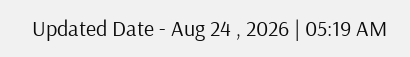Updated Date - Aug 24 , 2026 | 05:19 AM